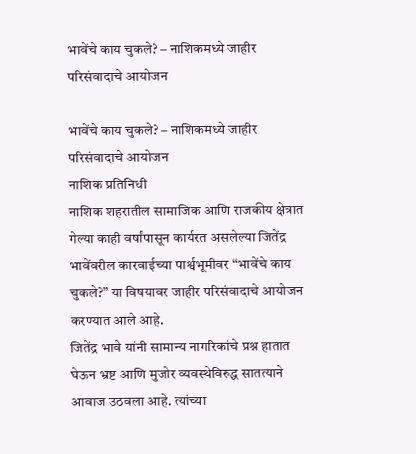भावेंचे काय चुकले? – नाशिकमध्ये जाहीर परिसंवादाचे आयोजन

भावेंचे काय चुकले? – नाशिकमध्ये जाहीर परिसंवादाचे आयोजन
नाशिक प्रतिनिधी
नाशिक शहरातील सामाजिक आणि राजकीय क्षेत्रात गेल्या काही वर्षांपासून कार्यरत असलेल्या जितेंद्र भावेंवरील कारवाईच्या पार्श्वभूमीवर “भावेंचे काय चुकले?” या विषयावर जाहीर परिसंवादाचे आयोजन करण्यात आले आहे.
जितेंद्र भावे यांनी सामान्य नागरिकांचे प्रश्न हातात घेऊन भ्रष्ट आणि मुजोर व्यवस्थेविरुद्ध सातत्याने आवाज उठवला आहे. त्यांच्या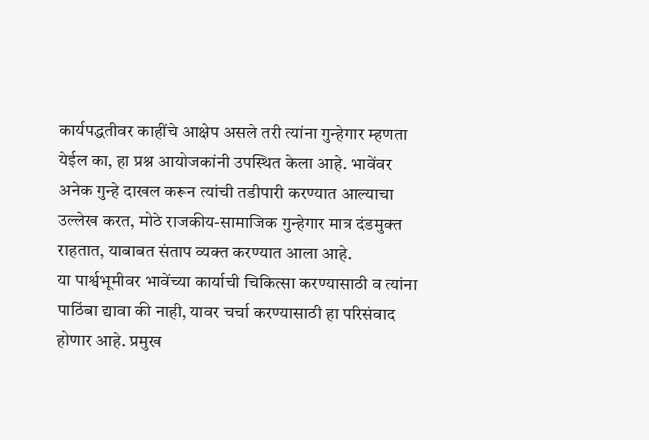कार्यपद्धतीवर काहींचे आक्षेप असले तरी त्यांना गुन्हेगार म्हणता येईल का, हा प्रश्न आयोजकांनी उपस्थित केला आहे. भावेंवर अनेक गुन्हे दाखल करून त्यांची तडीपारी करण्यात आल्याचा उल्लेख करत, मोठे राजकीय-सामाजिक गुन्हेगार मात्र दंडमुक्त राहतात, याबाबत संताप व्यक्त करण्यात आला आहे.
या पार्श्वभूमीवर भावेंच्या कार्याची चिकित्सा करण्यासाठी व त्यांना पाठिंबा द्यावा की नाही, यावर चर्चा करण्यासाठी हा परिसंवाद होणार आहे. प्रमुख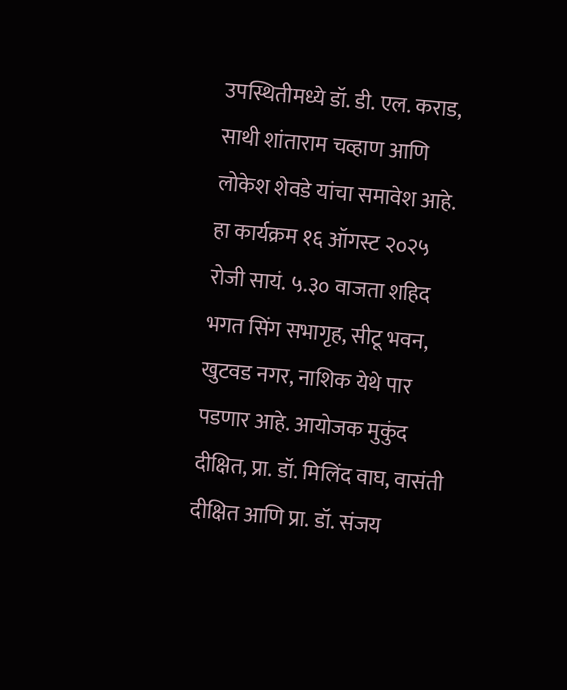उपस्थितीमध्ये डॉ. डी. एल. कराड, साथी शांताराम चव्हाण आणि लोकेश शेवडे यांचा समावेश आहे.
हा कार्यक्रम १६ ऑगस्ट २०२५ रोजी सायं. ५.३० वाजता शहिद भगत सिंग सभागृह, सीटू भवन, खुटवड नगर, नाशिक येथे पार पडणार आहे. आयोजक मुकुंद दीक्षित, प्रा. डॉ. मिलिंद वाघ, वासंती दीक्षित आणि प्रा. डॉ. संजय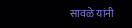सावळे यांनी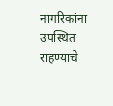नागरिकांना उपस्थित राहण्याचे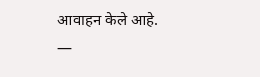आवाहन केले आहे.
—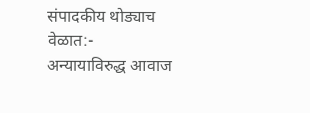संपादकीय थोड्याच वेळात:-
अन्यायाविरुद्ध आवाज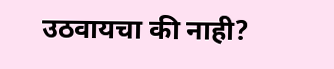उठवायचा की नाही?